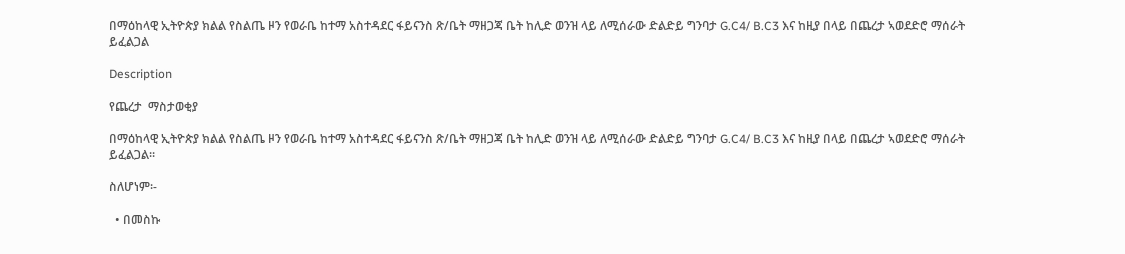በማዕከላዊ ኢትዮጵያ ክልል የስልጤ ዞን የወራቤ ከተማ አስተዳደር ፋይናንስ ጽ/ቤት ማዘጋጃ ቤት ከሊድ ወንዝ ላይ ለሚሰራው ድልድይ ግንባታ G.C4/ B.C3 እና ከዚያ በላይ በጨረታ ኣወደድሮ ማሰራት ይፈልጋል

Description

የጨረታ  ማስታወቂያ

በማዕከላዊ ኢትዮጵያ ክልል የስልጤ ዞን የወራቤ ከተማ አስተዳደር ፋይናንስ ጽ/ቤት ማዘጋጃ ቤት ከሊድ ወንዝ ላይ ለሚሰራው ድልድይ ግንባታ G.C4/ B.C3 እና ከዚያ በላይ በጨረታ ኣወደድሮ ማሰራት ይፈልጋል።

ስለሆነም፡-

  • በመስኩ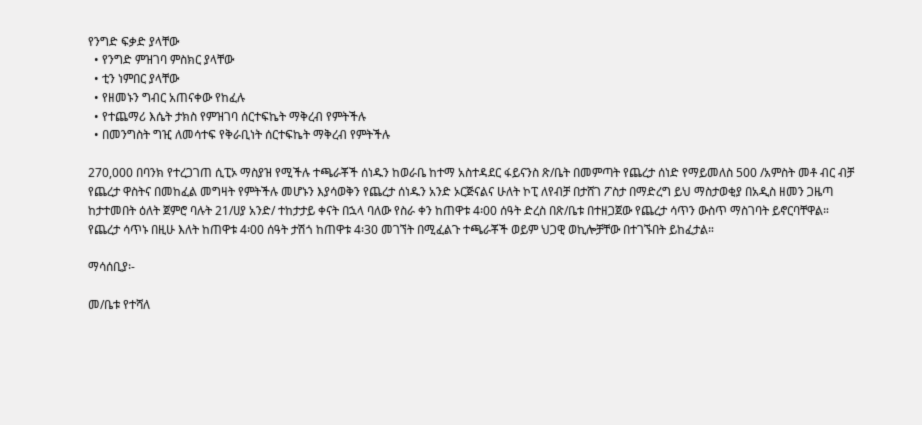የንግድ ፍቃድ ያላቸው
  • የንግድ ምዝገባ ምስክር ያላቸው
  • ቲን ነምበር ያላቸው
  • የዘመኑን ግብር አጠናቀው የከፈሉ
  • የተጨማሪ እሴት ታክስ የምዝገባ ሰርተፍኬት ማቅረብ የምትችሉ
  • በመንግስት ግዢ ለመሳተፍ የቅራቢነት ሰርተፍኬት ማቅረብ የምትችሉ

270,000 በባንክ የተረጋገጠ ሲፒኦ ማስያዝ የሚችሉ ተጫራቾች ሰነዱን ከወራቤ ከተማ አስተዳደር ፋይናንስ ጽ/ቤት በመምጣት የጨረታ ሰነድ የማይመለስ 500 /አምስት መቶ ብር ብቻ የጨረታ ዋስትና በመከፈል መግዛት የምትችሉ መሆኑን እያሳወቅን የጨረታ ሰነዱን አንድ ኦርጅናልና ሁለት ኮፒ ለየብቻ በታሸገ ፖስታ በማድረግ ይህ ማስታወቂያ በአዲስ ዘመን ጋዜጣ ከታተመበት ዕለት ጀምሮ ባሉት 21/ሀያ አንድ/ ተከታታይ ቀናት በኋላ ባለው የስራ ቀን ከጠዋቱ 4፡00 ሰዓት ድረስ በጽ/ቤቱ በተዘጋጀው የጨረታ ሳጥን ውስጥ ማስገባት ይኖርባቸዋል። የጨረታ ሳጥኑ በዚሁ እለት ከጠዋቱ 4፡00 ሰዓት ታሽጎ ከጠዋቱ 4፡30 መገኘት በሚፈልጉ ተጫራቾች ወይም ህጋዊ ወኪሎቻቸው በተገኙበት ይከፈታል።

ማሳሰቢያ፡-

መ/ቤቱ የተሻለ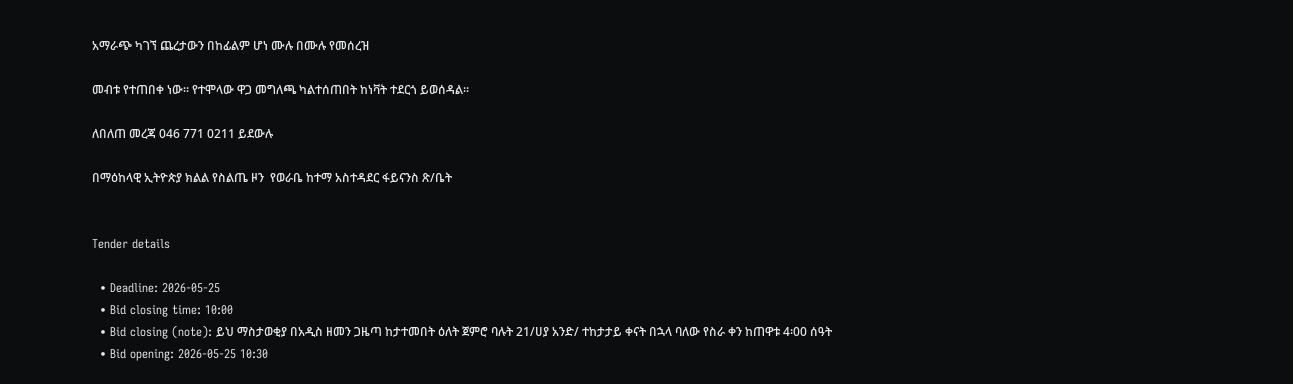አማራጭ ካገኘ ጨረታውን በከፊልም ሆነ ሙሉ በሙሉ የመሰረዝ

መብቱ የተጠበቀ ነው። የተሞላው ዋጋ መግለጫ ካልተሰጠበት ከነቫት ተደርጎ ይወሰዳል።

ለበለጠ መረጃ 046 771 0211 ይደውሉ

በማዕከላዊ ኢትዮጵያ ክልል የስልጤ ዞን  የወራቤ ከተማ አስተዳደር ፋይናንስ ጽ/ቤት


Tender details

  • Deadline: 2026-05-25
  • Bid closing time: 10:00
  • Bid closing (note): ይህ ማስታወቂያ በአዲስ ዘመን ጋዜጣ ከታተመበት ዕለት ጀምሮ ባሉት 21/ሀያ አንድ/ ተከታታይ ቀናት በኋላ ባለው የስራ ቀን ከጠዋቱ 4፡00 ሰዓት
  • Bid opening: 2026-05-25 10:30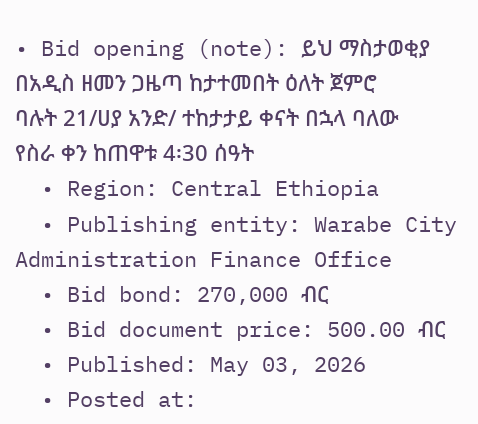• Bid opening (note): ይህ ማስታወቂያ በአዲስ ዘመን ጋዜጣ ከታተመበት ዕለት ጀምሮ ባሉት 21/ሀያ አንድ/ ተከታታይ ቀናት በኋላ ባለው የስራ ቀን ከጠዋቱ 4፡30 ሰዓት
  • Region: Central Ethiopia
  • Publishing entity: Warabe City Administration Finance Office
  • Bid bond: 270,000 ብር
  • Bid document price: 500.00 ብር
  • Published: May 03, 2026
  • Posted at: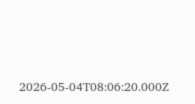2026-05-04T08:06:20.000Z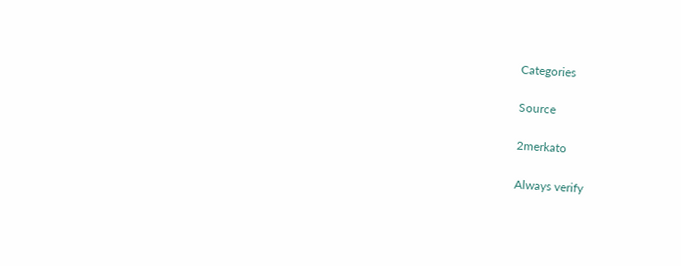Categories

Source

2merkato

Always verify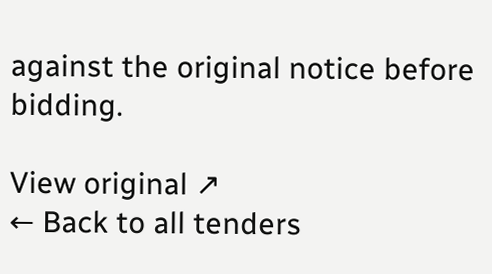against the original notice before bidding.

View original ↗
← Back to all tenders